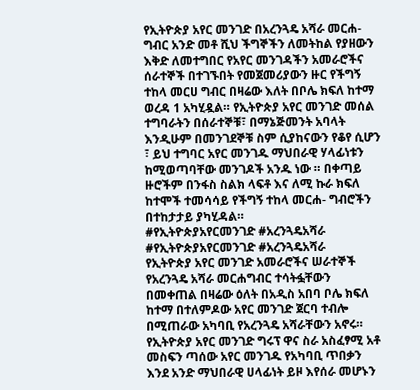የኢትዮጵያ አየር መንገድ በአረንጓዴ አሻራ መርሐ- ግብር አንድ መቶ ሺህ ችግኞችን ለመትከል የያዘውን እቅድ ለመተግበር የአየር መንገዳችን አመራሮችና ሰራተኞች በተገኙበት የመጀመሪያውን ዙር የችግኝ ተከላ መርሀ ግብር በዛሬው እለት በቦሌ ክፍለ ከተማ ወረዳ 1 አካሂዷል። የኢትዮጵያ አየር መንገድ መሰል ተግባራትን በሰራተኞቹ፣ በማኔጅመንት አባላት እንዲሁም በመንገደኞቹ ስም ሲያከናውን የቆየ ሲሆን ፣ ይህ ተግባር አየር መንገዱ ማህበራዊ ሃላፊነቱን ከሚወጣባቸው መንገዶች አንዱ ነው ። በቀጣይ ዙሮችም በንፋስ ስልክ ላፍቶ እና ለሚ ኩራ ክፍለ ከተሞች ተመሳሳይ የችግኝ ተከላ መርሐ- ግብሮችን በተከታታይ ያካሂዳል።
#የኢትዮጵያአየርመንገድ #አረንጓዴአሻራ
#የኢትዮጵያአየርመንገድ #አረንጓዴአሻራ
የኢትዮጵያ አየር መንገድ አመራሮችና ሠራተኞች የአረንጓዴ አሻራ መርሐግብር ተሳትፏቸውን በመቀጠል በዛሬው ዕለት በአዲስ አበባ ቦሌ ክፍለ ከተማ በተለምዶው አየር መንገድ ጀርባ ተብሎ በሚጠራው አካባቢ የአረንጓዴ አሻራቸውን አኖሩ።
የኢትዮጵያ አየር መንገድ ግሩፕ ዋና ስራ አስፈፃሚ አቶ መስፍን ጣሰው አየር መንገዱ የአካባቢ ጥበቃን እንደ አንድ ማህበራዊ ሀላፊነት ይዞ እየሰራ መሆኑን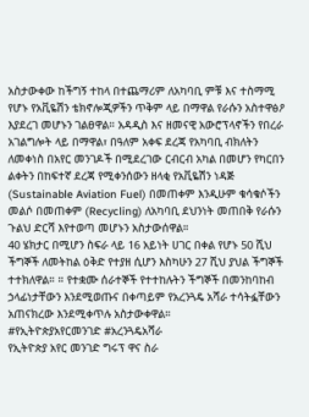አስታውቀው ከችግኝ ተከላ በተጨማሪም ለአካባቢ ምቹ እና ተስማሚ የሆኑ የአቪዬሽን ቴክኖሎጂዎችን ጥቅም ላይ በማዋል የራሱን አስተዋፅዖ እያደረገ መሆኑን ገልፀዋል። አዳዲስ እና ዘመናዊ አውሮፕላኖችን የበረራ አገልግሎት ላይ በማዋል፣ በዓለም አቀፍ ደረጃ የአካባቢ ብክለትን ለመቀነስ በአየር መንገዶች በሚደረገው ርብርብ አካል በመሆን የካርበን ልቀትን በከፍተኛ ደረጃ የሚቀንሰውን ዘላቂ የአቪዬሽን ነዳጅ (Sustainable Aviation Fuel) በመጠቀም እንዲሁም ቁሳቁሶችን መልሶ በመጠቀም (Recycling) ለአካባቢ ደህንነት መጠበቅ የራሱን ጉልህ ድርሻ እየተወጣ መሆኑን አስታውሰዋል።
40 ሄክታር በሚሆን ስፍራ ላይ 16 አይነት ሀገር በቀል የሆኑ 50 ሺህ ችግኞች ለመትከል ዕቅድ የተያዘ ሲሆን እስካሁን 27 ሺህ ያህል ችግኞች ተተክለዋል። ። የተቋሙ ሰራተኞች የተተከሉትን ችግኞች በመንከባከብ ኃላፊነታቸውን እንደሚወጡና በቀጣይም የአረንጓዴ አሻራ ተሳትፏቸውን አጠናክረው እንደሚቀጥሉ አስታውቀዋል።
#የኢትዮጵያአየርመንገድ #አረንጓዴአሻራ
የኢትዮጵያ አየር መንገድ ግሩፕ ዋና ስራ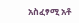አስፈፃሚ አቶ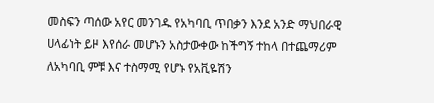መስፍን ጣሰው አየር መንገዱ የአካባቢ ጥበቃን እንደ አንድ ማህበራዊ ሀላፊነት ይዞ እየሰራ መሆኑን አስታውቀው ከችግኝ ተከላ በተጨማሪም ለአካባቢ ምቹ እና ተስማሚ የሆኑ የአቪዬሽን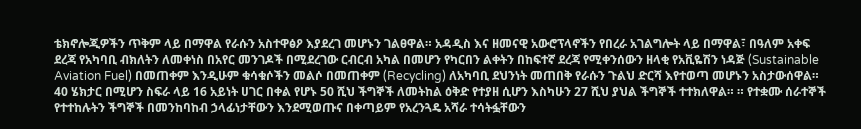ቴክኖሎጂዎችን ጥቅም ላይ በማዋል የራሱን አስተዋፅዖ እያደረገ መሆኑን ገልፀዋል። አዳዲስ እና ዘመናዊ አውሮፕላኖችን የበረራ አገልግሎት ላይ በማዋል፣ በዓለም አቀፍ ደረጃ የአካባቢ ብክለትን ለመቀነስ በአየር መንገዶች በሚደረገው ርብርብ አካል በመሆን የካርበን ልቀትን በከፍተኛ ደረጃ የሚቀንሰውን ዘላቂ የአቪዬሽን ነዳጅ (Sustainable Aviation Fuel) በመጠቀም እንዲሁም ቁሳቁሶችን መልሶ በመጠቀም (Recycling) ለአካባቢ ደህንነት መጠበቅ የራሱን ጉልህ ድርሻ እየተወጣ መሆኑን አስታውሰዋል።
40 ሄክታር በሚሆን ስፍራ ላይ 16 አይነት ሀገር በቀል የሆኑ 50 ሺህ ችግኞች ለመትከል ዕቅድ የተያዘ ሲሆን እስካሁን 27 ሺህ ያህል ችግኞች ተተክለዋል። ። የተቋሙ ሰራተኞች የተተከሉትን ችግኞች በመንከባከብ ኃላፊነታቸውን እንደሚወጡና በቀጣይም የአረንጓዴ አሻራ ተሳትፏቸውን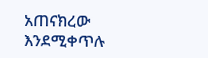አጠናክረው እንደሚቀጥሉ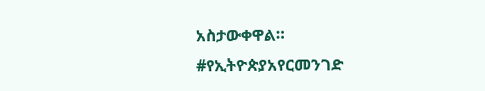አስታውቀዋል።
#የኢትዮጵያአየርመንገድ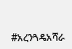#አረንጓዴአሻራ